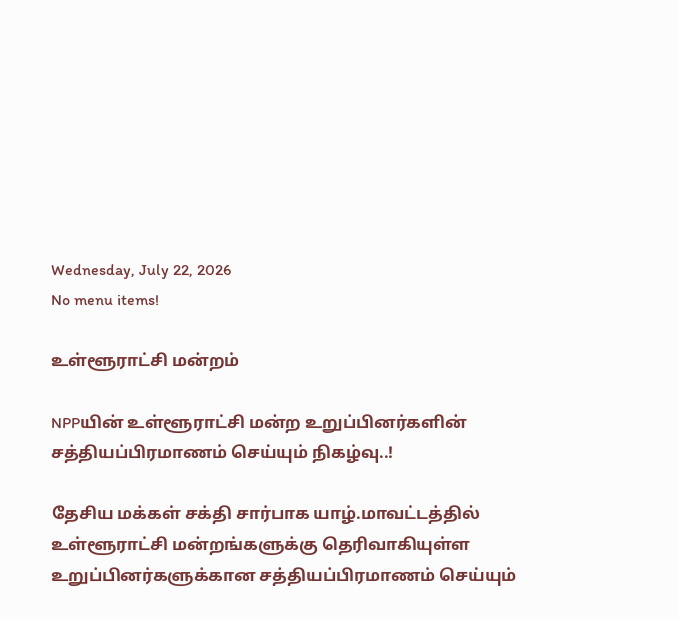Wednesday, July 22, 2026
No menu items!

உள்ளூராட்சி மன்றம்

NPPயின் உள்ளூராட்சி மன்ற உறுப்பினர்களின் சத்தியப்பிரமாணம் செய்யும் நிகழ்வு..!

தேசிய மக்கள் சக்தி சார்பாக யாழ்.மாவட்டத்தில் உள்ளூராட்சி மன்றங்களுக்கு தெரிவாகியுள்ள உறுப்பினர்களுக்கான சத்தியப்பிரமாணம் செய்யும்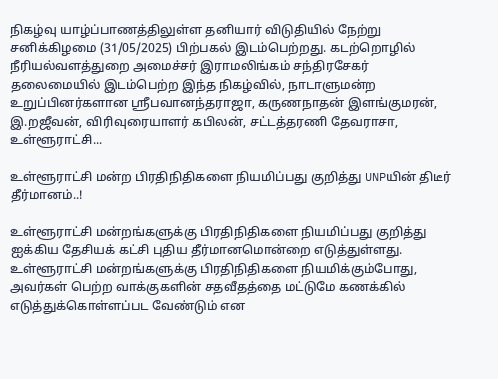நிகழ்வு யாழ்ப்பாணத்திலுள்ள தனியார் விடுதியில் நேற்று சனிக்கிழமை (31/05/2025) பிற்பகல் இடம்பெற்றது. கடற்றொழில் நீரியல்வளத்துறை அமைச்சர் இராமலிங்கம் சந்திரசேகர் தலைமையில் இடம்பெற்ற இந்த நிகழ்வில், நாடாளுமன்ற உறுப்பினர்களான ஸ்ரீபவானந்தராஜா, கருணநாதன் இளங்குமரன், இ.றஜீவன், விரிவுரையாளர் கபிலன், சட்டத்தரணி தேவராசா, உள்ளூராட்சி...

உள்ளூராட்சி மன்ற பிரதிநிதிகளை நியமிப்பது குறித்து UNPயின் திடீர் தீர்மானம்..!

உள்ளூராட்சி மன்றங்களுக்கு பிரதிநிதிகளை நியமிப்பது குறித்து  ஐக்கிய தேசியக் கட்சி புதிய தீர்மானமொன்றை எடுத்துள்ளது. உள்ளூராட்சி மன்றங்களுக்கு பிரதிநிதிகளை நியமிக்கும்போது, அவர்கள் பெற்ற வாக்குகளின் சதவீதத்தை மட்டுமே கணக்கில் எடுத்துக்கொள்ளப்பட வேண்டும் என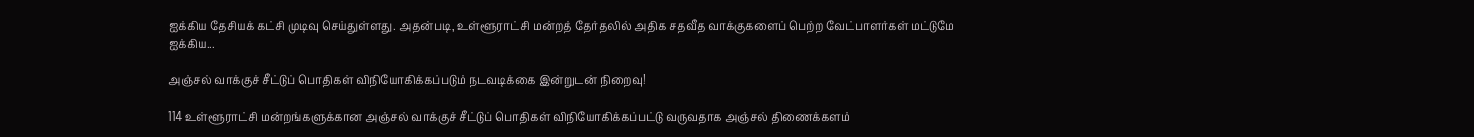ஐக்கிய தேசியக் கட்சி முடிவு செய்துள்ளது. அதன்படி, உள்ளூராட்சி மன்றத் தேர்தலில் அதிக சதவீத வாக்குகளைப் பெற்ற வேட்பாளர்கள் மட்டுமே ஐக்கிய...

அஞ்சல் வாக்குச் சீட்டுப் பொதிகள் விநியோகிக்கப்படும் நடவடிக்கை இன்றுடன் நிறைவு!

114 உள்ளூராட்சி மன்றங்களுக்கான அஞ்சல் வாக்குச் சீட்டுப் பொதிகள் விநியோகிக்கப்பட்டு வருவதாக அஞ்சல் திணைக்களம்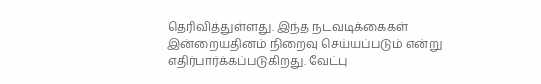தெரிவித்துள்ளது. இந்த நடவடிக்கைகள் இன்றையதினம் நிறைவு செய்யப்படும் என்று எதிர்பார்க்கப்படுகிறது. வேட்பு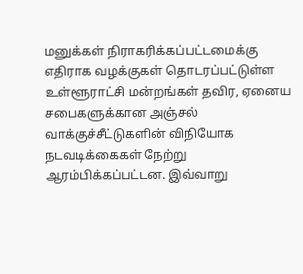மனுக்கள் நிராகரிக்கப்பட்டமைக்கு எதிராக வழக்குகள் தொடரப்பட்டுள்ள உள்ளூராட்சி மன்றங்கள் தவிர, ஏனைய சபைகளுக்கான அஞ்சல் வாக்குச்சீட்டுகளின் விநியோக நடவடிக்கைகள் நேற்று ஆரம்பிக்கப்பட்டன. இவ்வாறு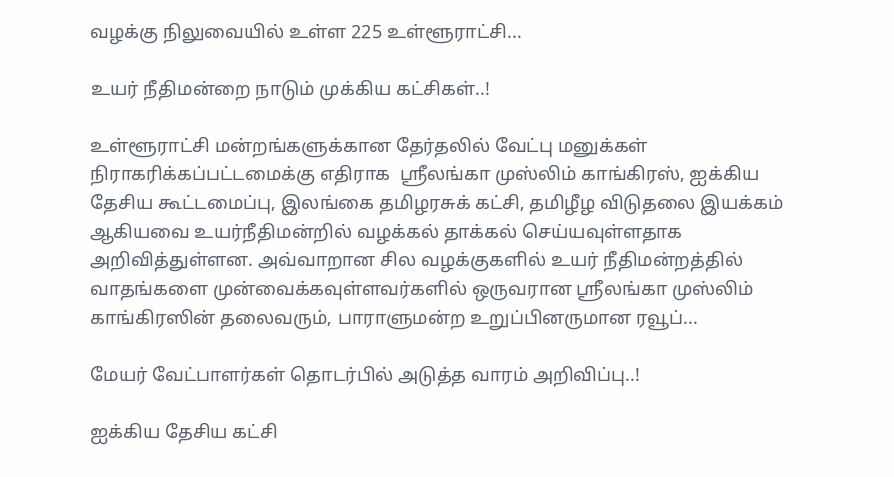வழக்கு நிலுவையில் உள்ள 225 உள்ளூராட்சி...

உயர் நீதிமன்றை நாடும் முக்கிய கட்சிகள்..!

உள்ளூராட்சி மன்றங்களுக்கான தேர்தலில் வேட்பு மனுக்கள் நிராகரிக்கப்பட்டமைக்கு எதிராக  ஸ்ரீலங்கா முஸ்லிம் காங்கிரஸ், ஐக்கிய தேசிய கூட்டமைப்பு, இலங்கை தமிழரசுக் கட்சி, தமிழீழ விடுதலை இயக்கம் ஆகியவை உயர்நீதிமன்றில் வழக்கல் தாக்கல் செய்யவுள்ளதாக அறிவித்துள்ளன. அவ்வாறான சில வழக்குகளில் உயர் நீதிமன்றத்தில் வாதங்களை முன்வைக்கவுள்ளவர்களில் ஒருவரான ஸ்ரீலங்கா முஸ்லிம் காங்கிரஸின் தலைவரும், பாராளுமன்ற உறுப்பினருமான ரவூப்...

மேயர் வேட்பாளர்கள் தொடர்பில் அடுத்த வாரம் அறிவிப்பு..!

ஐக்கிய தேசிய கட்சி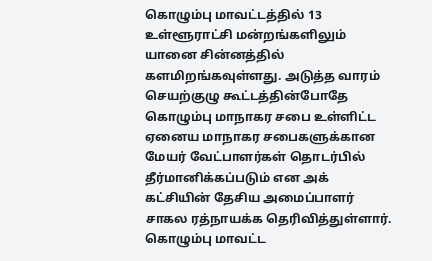கொழும்பு மாவட்டத்தில் 13 உள்ளூராட்சி மன்றங்களிலும் யானை சின்னத்தில் களமிறங்கவுள்ளது. அடுத்த வாரம் செயற்குழு கூட்டத்தின்போதே கொழும்பு மாநாகர சபை உள்ளிட்ட ஏனைய மாநாகர சபைகளுக்கான மேயர் வேட்பாளர்கள் தொடர்பில் தீர்மானிக்கப்படும் என அக் கட்சியின் தேசிய அமைப்பாளர் சாகல ரத்நாயக்க தெரிவித்துள்ளார். கொழும்பு மாவட்ட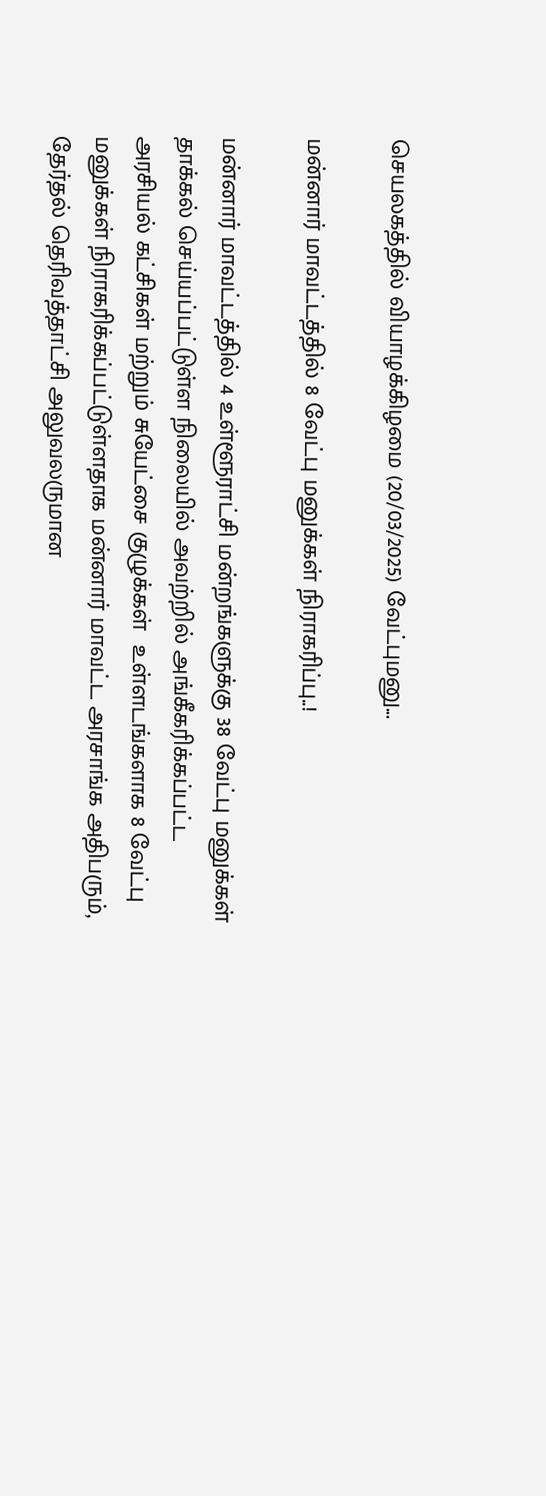செயலகத்தில் வியாழக்கிழமை (20/03/2025) வேட்புமனு...

மன்னார் மாவட்டத்தில் 8 வேட்பு மனுக்கள் நிராகரிப்பு..!

மன்னார் மாவட்டத்தில் 4 உள்ளூராட்சி மன்றங்களுக்கு 38 வேட்பு மனுக்கள் தாக்கல் செய்யப்பட்டுள்ள நிலையில் அவற்றில் அங்கீகரிக்கப்பட்ட அரசியல் கட்சிகள் மற்றும் சுயேட்சை குழுக்கள்  உள்ளடங்களாக 8 வேட்பு மனுக்கள் நிராகரிக்கப்பட்டுள்ளதாக மன்னார் மாவட்ட அரசாங்க அதிபரும், தேர்தல் தெரிவத்தாட்சி அலுவலருமான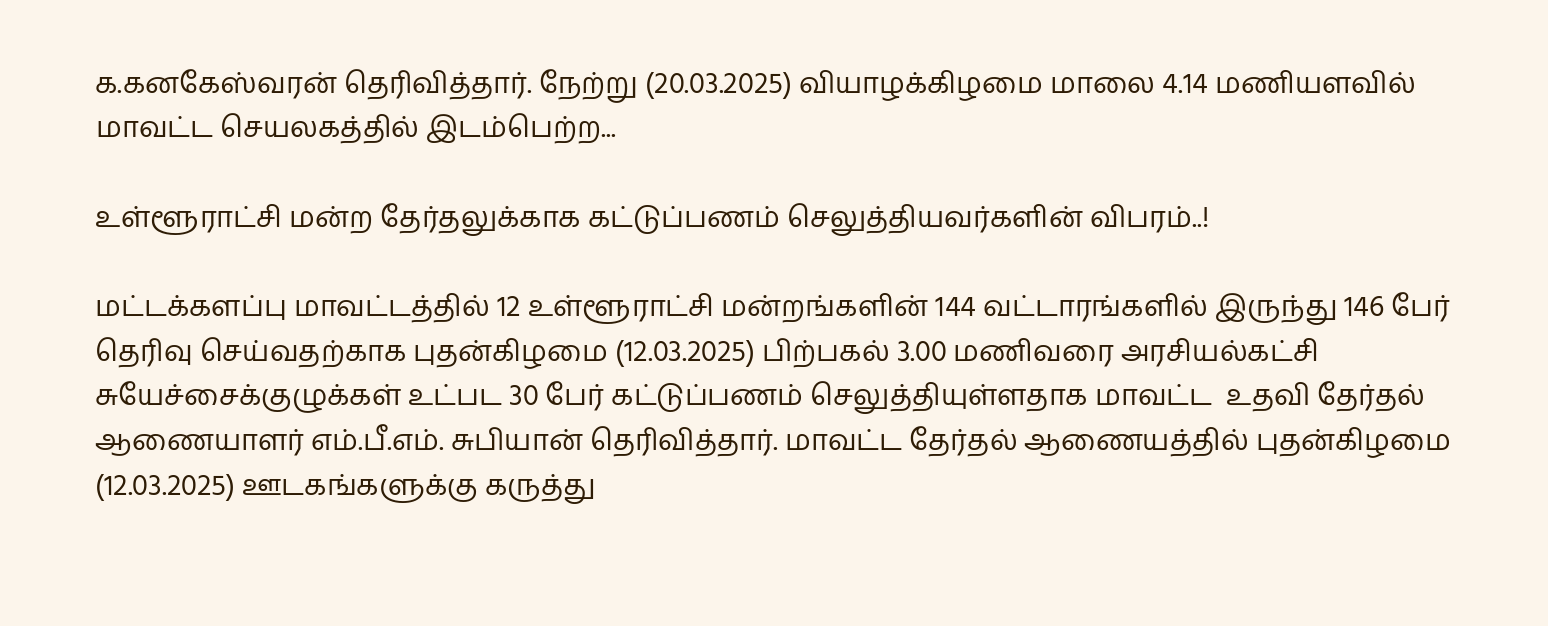க.கனகேஸ்வரன் தெரிவித்தார். நேற்று (20.03.2025) வியாழக்கிழமை மாலை 4.14 மணியளவில் மாவட்ட செயலகத்தில் இடம்பெற்ற...

உள்ளூராட்சி மன்ற தேர்தலுக்காக கட்டுப்பணம் செலுத்தியவர்களின் விபரம்..!

மட்டக்களப்பு மாவட்டத்தில் 12 உள்ளூராட்சி மன்றங்களின் 144 வட்டாரங்களில் இருந்து 146 பேர் தெரிவு செய்வதற்காக புதன்கிழமை (12.03.2025) பிற்பகல் 3.00 மணிவரை அரசியல்கட்சி சுயேச்சைக்குழுக்கள் உட்பட 30 பேர் கட்டுப்பணம் செலுத்தியுள்ளதாக மாவட்ட  உதவி தேர்தல் ஆணையாளர் எம்.பீ.எம். சுபியான் தெரிவித்தார். மாவட்ட தேர்தல் ஆணையத்தில் புதன்கிழமை (12.03.2025) ஊடகங்களுக்கு கருத்து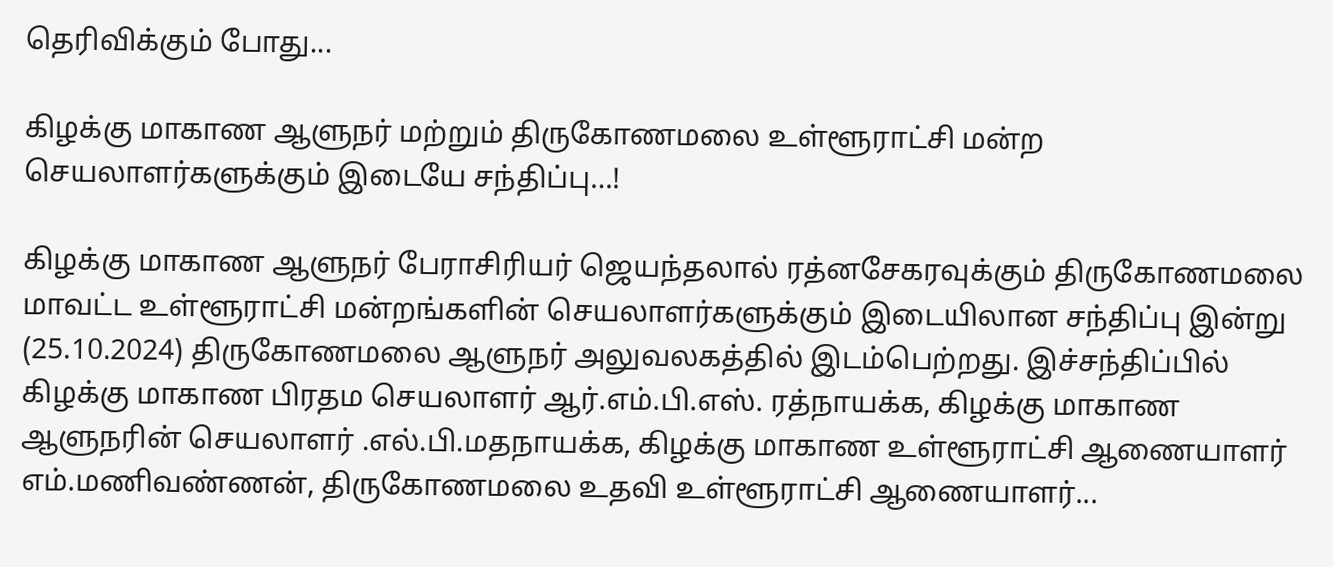தெரிவிக்கும் போது...

கிழக்கு மாகாண ஆளுநர் மற்றும் திருகோணமலை உள்ளூராட்சி மன்ற செயலாளர்களுக்கும் இடையே சந்திப்பு…!

கிழக்கு மாகாண ஆளுநர் பேராசிரியர் ஜெயந்தலால் ரத்னசேகரவுக்கும் திருகோணமலை மாவட்ட உள்ளூராட்சி மன்றங்களின் செயலாளர்களுக்கும் இடையிலான சந்திப்பு இன்று (25.10.2024) திருகோணமலை ஆளுநர் அலுவலகத்தில் இடம்பெற்றது. இச்சந்திப்பில் கிழக்கு மாகாண பிரதம செயலாளர் ஆர்.எம்.பி.எஸ். ரத்நாயக்க, கிழக்கு மாகாண ஆளுநரின் செயலாளர் .எல்.பி.மதநாயக்க, கிழக்கு மாகாண உள்ளூராட்சி ஆணையாளர் எம்.மணிவண்ணன், திருகோணமலை உதவி உள்ளூராட்சி ஆணையாளர்...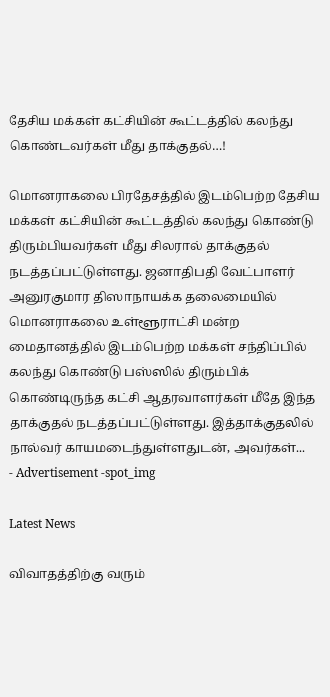தேசிய மக்கள் கட்சியின் கூட்டத்தில் கலந்து கொண்டவர்கள் மீது தாக்குதல்…!

மொனராகலை பிரதேசத்தில் இடம்பெற்ற தேசிய மக்கள் கட்சியின் கூட்டத்தில் கலந்து கொண்டு திரும்பியவர்கள் மீது சிலரால் தாக்குதல் நடத்தப்பட்டுள்ளது. ஜனாதிபதி வேட்பாளர் அனுரகுமார திஸாநாயக்க தலைமையில் மொனராகலை உள்ளூராட்சி மன்ற மைதானத்தில் இடம்பெற்ற மக்கள் சந்திப்பில் கலந்து கொண்டு பஸ்ஸில் திரும்பிக் கொண்டிருந்த கட்சி ஆதரவாளர்கள் மீதே இந்த தாக்குதல் நடத்தப்பட்டுள்ளது. இத்தாக்குதலில் நால்வர் காயமடைந்துள்ளதுடன், அவர்கள்...
- Advertisement -spot_img

Latest News

விவாதத்திற்கு வரும்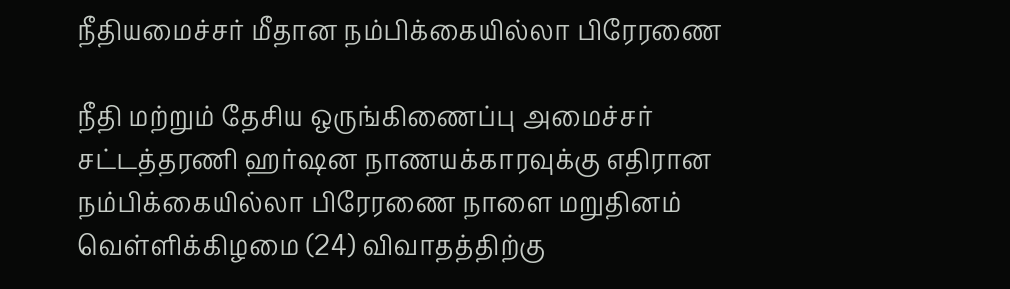நீதியமைச்சர் மீதான நம்பிக்கையில்லா பிரேரணை

நீதி மற்றும் தேசிய ஒருங்கிணைப்பு அமைச்சர் சட்டத்தரணி ஹர்ஷன நாணயக்காரவுக்கு எதிரான நம்பிக்கையில்லா பிரேரணை நாளை மறுதினம் வெள்ளிக்கிழமை (24) விவாதத்திற்கு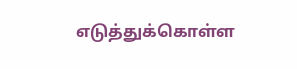எடுத்துக்கொள்ள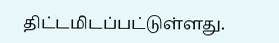திட்டமிடப்பட்டுள்ளது.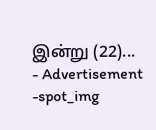இன்று (22)...
- Advertisement -spot_img